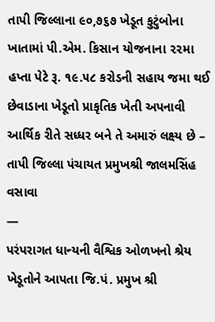તાપી જિલ્લાના ૯૦,૭૬૭ ખેડૂત કુટુંબોના ખાતામાં પી.એમ. કિસાન યોજનાના ૨૨મા હપ્તા પેટે રૂ. ૧૯.૫૮ કરોડની સહાય જમા થઈ
છેવાડાના ખેડૂતો પ્રાકૃતિક ખેતી અપનાવી આર્થિક રીતે સધ્ધર બને તે અમારું લક્ષ્ય છે – તાપી જિલ્લા પંચાયત પ્રમુખશ્રી જાલમસિંહ વસાવા
—
પરંપરાગત ધાન્યની વૈશ્વિક ઓળખનો શ્રેય ખેડૂતોને આપતા જિ.પં. પ્રમુખ શ્રી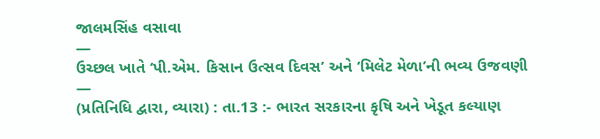જાલમસિંહ વસાવા
—
ઉચ્છલ ખાતે ‘પી.એમ. કિસાન ઉત્સવ દિવસ’ અને ‘મિલેટ મેળા’ની ભવ્ય ઉજવણી
—
(પ્રતિનિધિ દ્વારા, વ્યારા) : તા.13 :- ભારત સરકારના કૃષિ અને ખેડૂત કલ્યાણ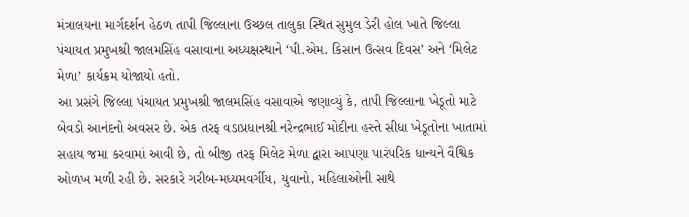મંત્રાલયના માર્ગદર્શન હેઠળ તાપી જિલ્લાના ઉચ્છલ તાલુકા સ્થિત સુમુલ ડેરી હોલ ખાતે જિલ્લા પંચાયત પ્રમુખશ્રી જાલમસિંહ વસાવાના અધ્યક્ષસ્થાને ‘પી.એમ. કિસાન ઉત્સવ દિવસ’ અને ‘મિલેટ મેળા’ કાર્યક્રમ યોજાયો હતો.
આ પ્રસંગે જિલ્લા પંચાયત પ્રમુખશ્રી જાલમસિંહ વસાવાએ જણાવ્યું કે, તાપી જિલ્લાના ખેડૂતો માટે બેવડો આનંદનો અવસર છે. એક તરફ વડાપ્રધાનશ્રી નરેન્દ્રભાઈ મોદીના હસ્તે સીધા ખેડૂતોના ખાતામાં સહાય જમા કરવામાં આવી છે, તો બીજી તરફ મિલેટ મેળા દ્વારા આપણા પારંપરિક ધાન્યને વૈશ્વિક ઓળખ મળી રહી છે. સરકારે ગરીબ-મધ્યમવર્ગીય, યુવાનો, મહિલાઓની સાથે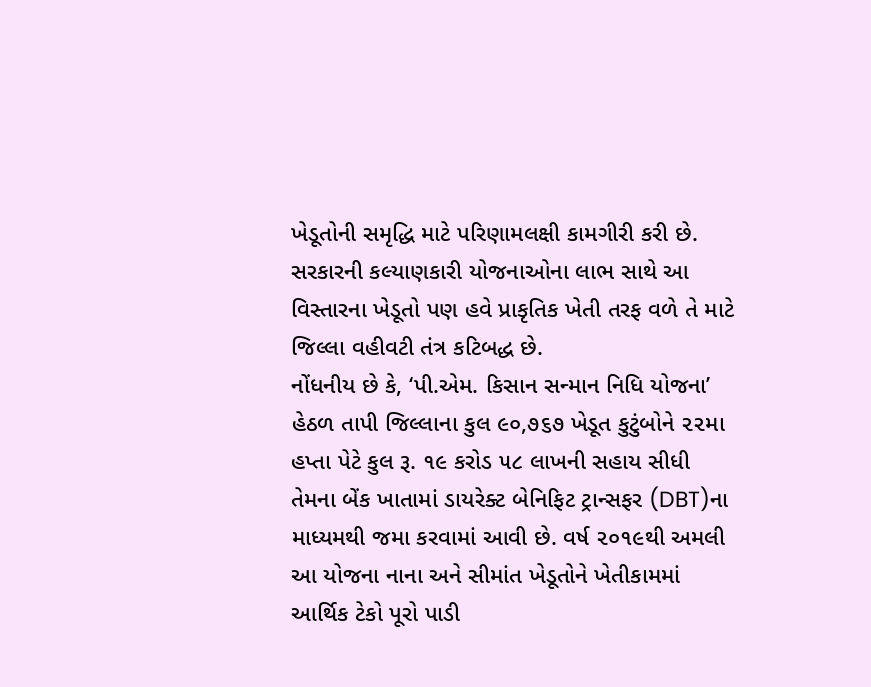ખેડૂતોની સમૃદ્ધિ માટે પરિણામલક્ષી કામગીરી કરી છે. સરકારની કલ્યાણકારી યોજનાઓના લાભ સાથે આ વિસ્તારના ખેડૂતો પણ હવે પ્રાકૃતિક ખેતી તરફ વળે તે માટે જિલ્લા વહીવટી તંત્ર કટિબદ્ધ છે.
નોંધનીય છે કે, ‘પી.એમ. કિસાન સન્માન નિધિ યોજના’ હેઠળ તાપી જિલ્લાના કુલ ૯૦,૭૬૭ ખેડૂત કુટુંબોને ૨૨મા હપ્તા પેટે કુલ રૂ. ૧૯ કરોડ ૫૮ લાખની સહાય સીધી તેમના બેંક ખાતામાં ડાયરેક્ટ બેનિફિટ ટ્રાન્સફર (DBT)ના માધ્યમથી જમા કરવામાં આવી છે. વર્ષ ૨૦૧૯થી અમલી આ યોજના નાના અને સીમાંત ખેડૂતોને ખેતીકામમાં આર્થિક ટેકો પૂરો પાડી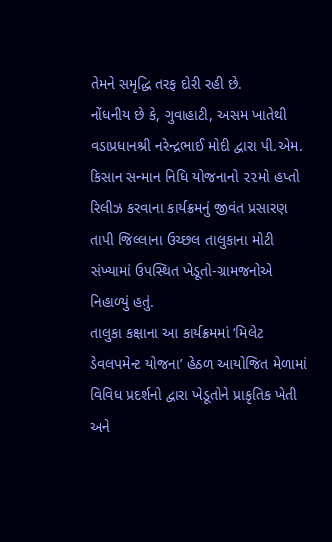તેમને સમૃદ્ધિ તરફ દોરી રહી છે.
નોંધનીય છે કે, ગુવાહાટી, અસમ ખાતેથી વડાપ્રધાનશ્રી નરેન્દ્રભાઈ મોદી દ્વારા પી.એમ. કિસાન સન્માન નિધિ યોજનાનો ૨૨મો હપ્તો રિલીઝ કરવાના કાર્યક્રમનું જીવંત પ્રસારણ તાપી જિલ્લાના ઉચ્છલ તાલુકાના મોટી સંખ્યામાં ઉપસ્થિત ખેડૂતો-ગ્રામજનોએ નિહાળ્યું હતું.
તાલુકા કક્ષાના આ કાર્યક્રમમાં ‘મિલેટ ડેવલપમેન્ટ યોજના’ હેઠળ આયોજિત મેળામાં વિવિધ પ્રદર્શનો દ્વારા ખેડૂતોને પ્રાકૃતિક ખેતી અને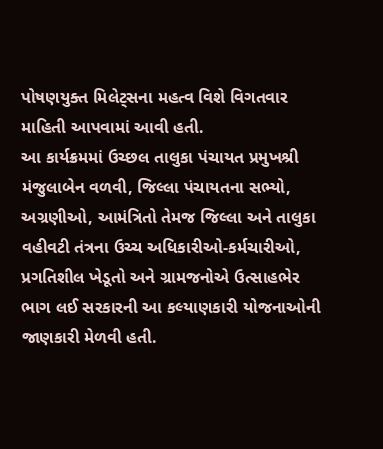પોષણયુક્ત મિલેટ્સના મહત્વ વિશે વિગતવાર માહિતી આપવામાં આવી હતી.
આ કાર્યક્રમમાં ઉચ્છલ તાલુકા પંચાયત પ્રમુખશ્રી મંજુલાબેન વળવી, જિલ્લા પંચાયતના સભ્યો, અગ્રણીઓ, આમંત્રિતો તેમજ જિલ્લા અને તાલુકા વહીવટી તંત્રના ઉચ્ચ અધિકારીઓ-કર્મચારીઓ, પ્રગતિશીલ ખેડૂતો અને ગ્રામજનોએ ઉત્સાહભેર ભાગ લઈ સરકારની આ કલ્યાણકારી યોજનાઓની જાણકારી મેળવી હતી.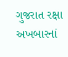ગુજરાત રક્ષા અખબારનાં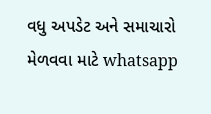વધુ અપડેટ અને સમાચારો મેળવવા માટે whatsapp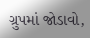ગ્રુપમાં જોડાવો,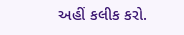અહીં કલીક કરો.